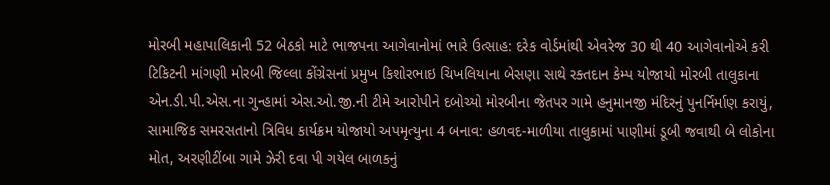મોરબી મહાપાલિકાની 52 બેઠકો માટે ભાજપના આગેવાનોમાં ભારે ઉત્સાહ: દરેક વોર્ડમાંથી એવરેજ 30 થી 40 આગેવાનોએ કરી ટિકિટની માંગણી મોરબી જિલ્લા કોંગ્રેસનાં પ્રમુખ કિશોરભાઇ ચિખલિયાના બેસણા સાથે રક્તદાન કેમ્પ યોજાયો મોરબી તાલુકાના એન.ડી.પી.એસ.ના ગુન્હામાં એસ.ઓ.જી.ની ટીમે આરોપીને દબોચ્યો મોરબીના જેતપર ગામે હનુમાનજી મંદિરનું પુનર્નિર્માણ કરાયું, સામાજિક સમરસતાનો ત્રિવિધ કાર્યક્રમ યોજાયો અપમૃત્યુના 4 બનાવ: હળવદ-માળીયા તાલુકામાં પાણીમાં ડૂબી જવાથી બે લોકોના મોત, અરણીટીંબા ગામે ઝેરી દવા પી ગયેલ બાળકનું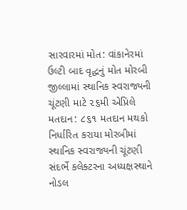સારવારમાં મોત: વાંકાનેરમાં ઉલ્ટી બાદ વૃદ્ધનું મોત મોરબી જીલ્લામાં સ્થાનિક સ્વરાજ્યની ચૂંટણી માટે ૨૬મી એપ્રિલે મતદાન: ૮૬૧ મતદાન મથકો નિર્ધારિત કરાયા મોરબીમાં સ્થાનિક સ્વરાજ્યની ચૂંટણી સંદર્ભે કલેક્ટરના અધ્યક્ષસ્થાને નોડલ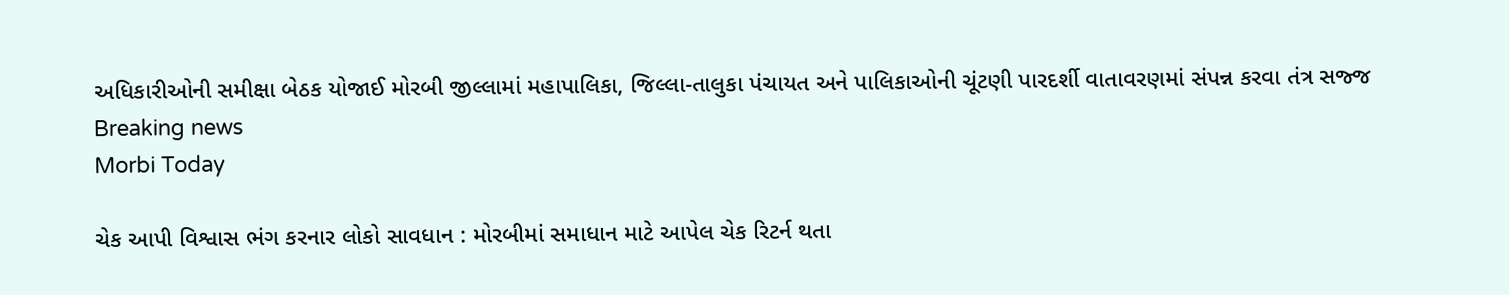અધિકારીઓની સમીક્ષા બેઠક યોજાઈ મોરબી જીલ્લામાં મહાપાલિકા, જિલ્લા-તાલુકા પંચાયત અને પાલિકાઓની ચૂંટણી પારદર્શી વાતાવરણમાં સંપન્ન કરવા તંત્ર સજ્જ
Breaking news
Morbi Today

ચેક આપી વિશ્વાસ ભંગ કરનાર લોકો સાવધાન : મોરબીમાં સમાધાન માટે આપેલ ચેક રિટર્ન થતા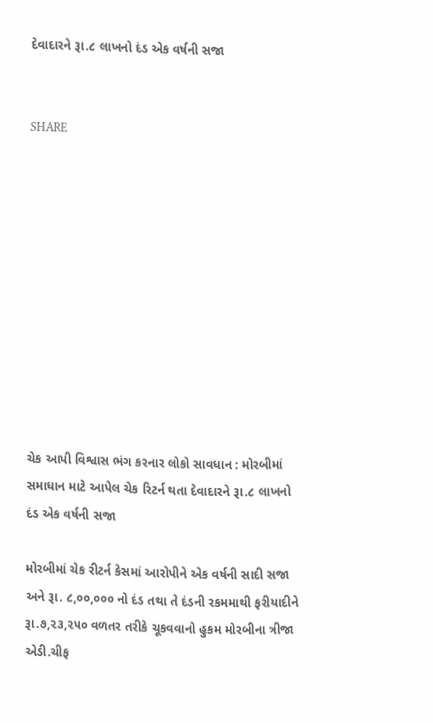દેવાદારને રૂા.૮ લાખનો દંડ એક વર્ષની સજા


SHARE











ચેક આપી વિશ્વાસ ભંગ કરનાર લોકો સાવધાન : મોરબીમાં સમાધાન માટે આપેલ ચેક રિટર્ન થતા દેવાદારને રૂા.૮ લાખનો દંડ એક વર્ષની સજા

મોરબીમાં ચેક રીટર્ન કેસમાં આરોપીને એક વર્ષની સાદી સજા અને રૂા. ૮,૦૦,૦૦૦ નો દંડ તથા તે દંડની રકમમાથી ફરીયાદીને રૂા.૭,૨૩,૨૫૦ વળતર તરીકે ચૂકવવાનો હુકમ મોરબીના ત્રીજા એડી.ચીફ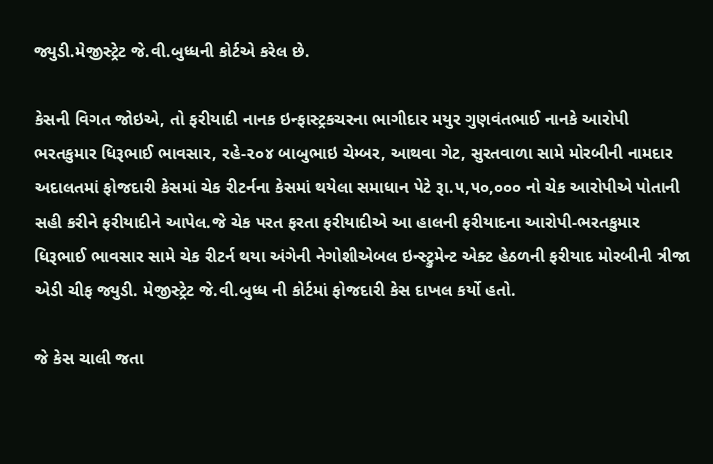જ્યુડી.મેજીસ્ટ્રેટ જે.વી.બુધ્ધની કોર્ટએ કરેલ છે.

કેસની વિગત જોઇએ, તો ફરીયાદી નાનક ઇન્ફાસ્ટ્રકચરના ભાગીદાર મયુર ગુણવંતભાઈ નાનકે આરોપી ભરતકુમાર ધિરૂભાઈ ભાવસાર, રહે-૨૦૪ બાબુભાઇ ચેમ્બર, આથવા ગેટ, સુરતવાળા સામે મોરબીની નામદાર અદાલતમાં ફોજદારી કેસમાં ચેક રીટર્નના કેસમાં થયેલા સમાધાન પેટે રૂા.૫,૫૦,૦૦૦ નો ચેક આરોપીએ પોતાની સહી કરીને ફરીયાદીને આપેલ.જે ચેક પરત ફરતા ફરીયાદીએ આ હાલની ફરીયાદના આરોપી-ભરતકુમાર ધિરૂભાઈ ભાવસાર સામે ચેક રીટર્ન થયા અંગેની નેગોશીએબલ ઇન્સ્ટ્રુમેન્ટ એક્ટ હેઠળની ફરીયાદ મોરબીની ત્રીજા એડી ચીફ જ્યુડી. મેજીસ્ટ્રેટ જે.વી.બુધ્ધ ની કોર્ટમાં ફોજદારી કેસ દાખલ કર્યો હતો.

જે કેસ ચાલી જતા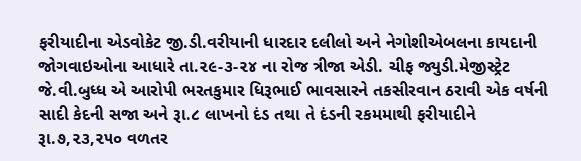ફરીયાદીના એડવોકેટ જી.ડી.વરીયાની ધારદાર દલીલો અને નેગોશીએબલના કાયદાની જોગવાઇઓના આધારે તા.૨૯-૩-૨૪ ના રોજ ત્રીજા એડી. ચીફ જ્યુડી.મેજીસ્ટ્રેટ જે.વી.બુધ્ધ એ આરોપી ભરતકુમાર ધિરૂભાઈ ભાવસારને તકસીરવાન ઠરાવી એક વર્ષની સાદી કેદની સજા અને રૂા.૮ લાખનો દંડ તથા તે દંડની રકમમાથી ફરીયાદીને રૂા.૭,૨૩,૨૫૦ વળતર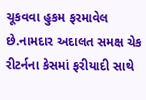ચૂકવવા હુકમ ફરમાવેલ છે.નામદાર અદાલત સમક્ષ ચેક રીટર્નના કેસમાં ફરીયાદી સાથે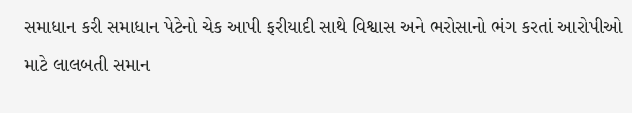સમાધાન કરી સમાધાન પેટેનો ચેક આપી ફરીયાદી સાથે વિશ્વાસ અને ભરોસાનો ભંગ કરતાં આરોપીઓ માટે લાલબતી સમાન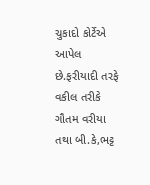ચુકાદો કોર્ટેએ આપેલ છે.ફરીયાદી તરફે વકીલ તરીકે ગૌતમ વરીયા તથા બી.કે,ભટ્ટ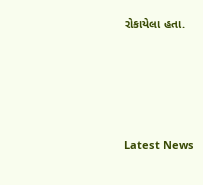રોકાયેલા હતા.






Latest News